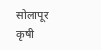सोलापूर कृषी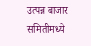उत्पन्न बाजार समितीमध्ये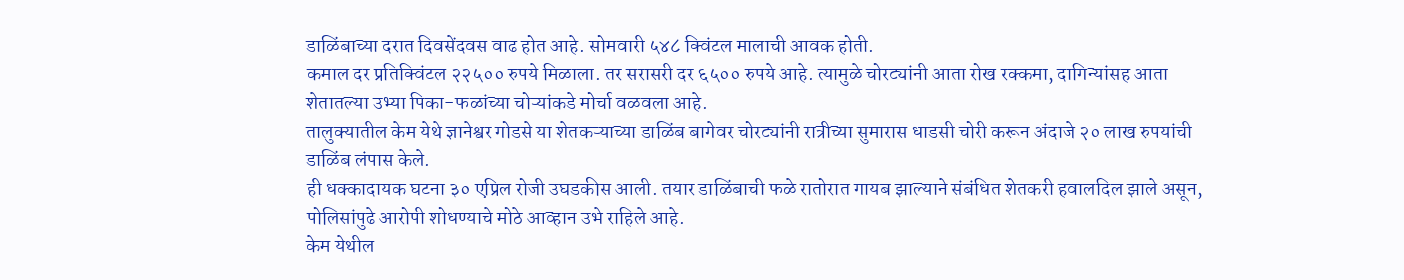डाळिंबाच्या दरात दिवसेंदवस वाढ होत आहे. सोमवारी ५४८ क्विंटल मालाची आवक होती.
कमाल दर प्रतिक्विंटल २२५०० रुपये मिळाला. तर सरासरी दर ६५०० रुपये आहे. त्यामुळे चोरट्यांनी आता रोख रक्कमा, दागिन्यांसह आता शेतातल्या उभ्या पिका-फळांच्या चोऱ्यांकडे मोर्चा वळवला आहे.
तालुक्यातील केम येथे ज्ञानेश्वर गोडसे या शेतकऱ्याच्या डाळिंब बागेवर चोरट्यांनी रात्रीच्या सुमारास धाडसी चोरी करून अंदाजे २० लाख रुपयांची डाळिंब लंपास केले.
ही धक्कादायक घटना ३० एप्रिल रोजी उघडकीस आली. तयार डाळिंबाची फळे रातोरात गायब झाल्याने संबंधित शेतकरी हवालदिल झाले असून, पोलिसांपुढे आरोपी शोधण्याचे मोठे आव्हान उभे राहिले आहे.
केम येथील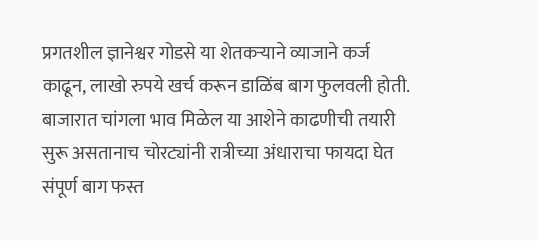प्रगतशील ज्ञानेश्वर गोडसे या शेतकऱ्याने व्याजाने कर्ज काढून, लाखो रुपये खर्च करून डाळिंब बाग फुलवली होती.
बाजारात चांगला भाव मिळेल या आशेने काढणीची तयारी सुरू असतानाच चोरट्यांनी रात्रीच्या अंधाराचा फायदा घेत संपूर्ण बाग फस्त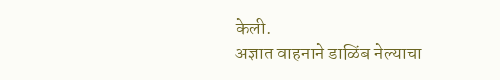केली.
अज्ञात वाहनाने डाळिंब नेल्याचा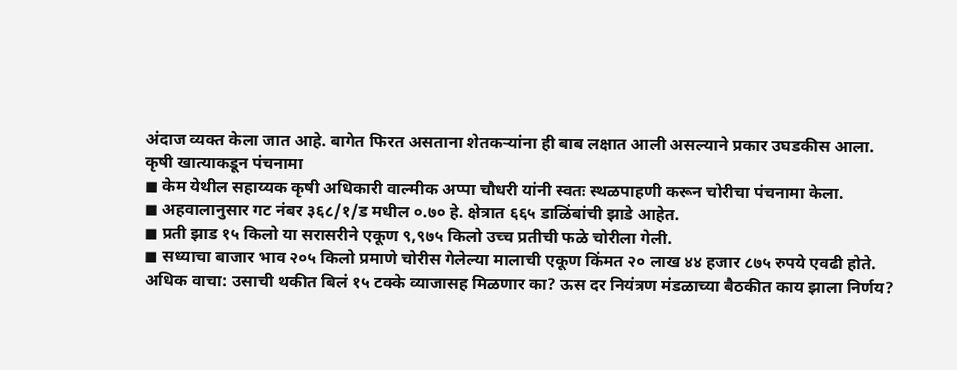अंदाज व्यक्त केला जात आहे. बागेत फिरत असताना शेतकऱ्यांना ही बाब लक्षात आली असल्याने प्रकार उघडकीस आला.
कृषी खात्याकडून पंचनामा
◼ केम येथील सहाय्यक कृषी अधिकारी वाल्मीक अप्पा चौधरी यांनी स्वतः स्थळपाहणी करून चोरीचा पंचनामा केला.
◼ अहवालानुसार गट नंबर ३६८/१/ड मधील ०.७० हे. क्षेत्रात ६६५ डाळिंबांची झाडे आहेत.
◼ प्रती झाड १५ किलो या सरासरीने एकूण ९,९७५ किलो उच्च प्रतीची फळे चोरीला गेली.
◼ सध्याचा बाजार भाव २०५ किलो प्रमाणे चोरीस गेलेल्या मालाची एकूण किंमत २० लाख ४४ हजार ८७५ रुपये एवढी होते.
अधिक वाचा: उसाची थकीत बिलं १५ टक्के व्याजासह मिळणार का? ऊस दर नियंत्रण मंडळाच्या बैठकीत काय झाला निर्णय?